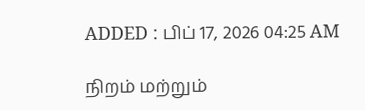ADDED : பிப் 17, 2026 04:25 AM

நிறம் மற்றும்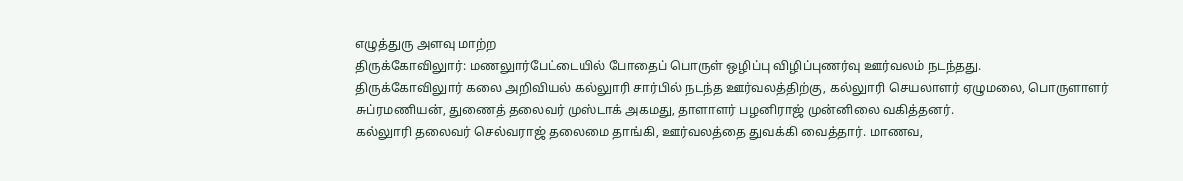எழுத்துரு அளவு மாற்ற
திருக்கோவிலுார்: மணலுார்பேட்டையில் போதைப் பொருள் ஒழிப்பு விழிப்புணர்வு ஊர்வலம் நடந்தது.
திருக்கோவிலுார் கலை அறிவியல் கல்லுாரி சார்பில் நடந்த ஊர்வலத்திற்கு, கல்லுாரி செயலாளர் ஏழுமலை, பொருளாளர் சுப்ரமணியன், துணைத் தலைவர் முஸ்டாக் அகமது, தாளாளர் பழனிராஜ் முன்னிலை வகித்தனர்.
கல்லுாரி தலைவர் செல்வராஜ் தலைமை தாங்கி, ஊர்வலத்தை துவக்கி வைத்தார். மாணவ,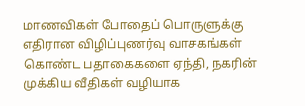மாணவிகள் போதைப் பொருளுக்கு எதிரான விழிப்புணர்வு வாசகங்கள் கொண்ட பதாகைகளை ஏந்தி, நகரின் முக்கிய வீதிகள் வழியாக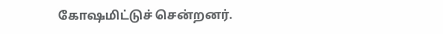கோஷமிட்டுச் சென்றனர்.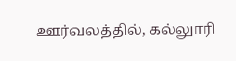ஊர்வலத்தில், கல்லுாரி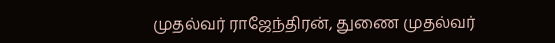முதல்வர் ராஜேந்திரன், துணை முதல்வர்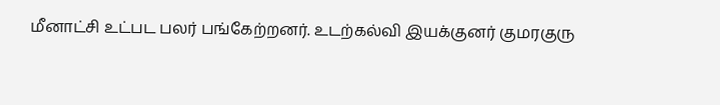மீனாட்சி உட்பட பலர் பங்கேற்றனர். உடற்கல்வி இயக்குனர் குமரகுரு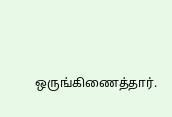ஒருங்கிணைத்தார்.